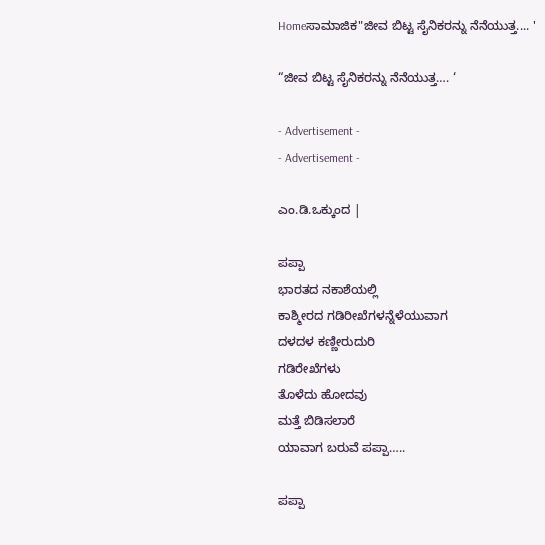Homeಸಾಮಾಜಿಕ"ಜೀವ ಬಿಟ್ಟ ಸೈನಿಕರನ್ನು ನೆನೆಯುತ್ತ.... '

“ಜೀವ ಬಿಟ್ಟ ಸೈನಿಕರನ್ನು ನೆನೆಯುತ್ತ…. ‘

- Advertisement -
- Advertisement -

ಎಂ.ಡಿ.ಒಕ್ಕುಂದ |

ಪಪ್ಪಾ
ಭಾರತದ ನಕಾಶೆಯಲ್ಲಿ
ಕಾಶ್ಮೀರದ ಗಡಿರೀಖೆಗಳನ್ನೆಳೆಯುವಾಗ
ದಳದಳ ಕಣ್ಣೀರುದುರಿ
ಗಡಿರೇಖೆಗಳು
ತೊಳೆದು ಹೋದವು
ಮತ್ತೆ ಬಿಡಿಸಲಾರೆ
ಯಾವಾಗ ಬರುವೆ ಪಪ್ಪಾ…..

ಪಪ್ಪಾ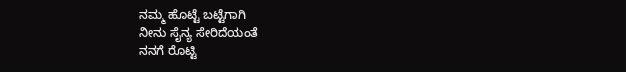ನಮ್ಮ ಹೊಟ್ಟೆ ಬಟ್ಟೆಗಾಗಿ
ನೀನು ಸೈನ್ಯ ಸೇರಿದೆಯಂತೆ
ನನಗೆ ರೊಟ್ಟಿ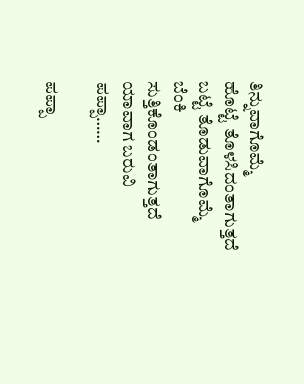ತಿನ್ನುವಾಗೊಮ್ಮೆ
ಹೊಟ್ಟೆ ತೊಳಸಿದಂತಾಗುತ್ತದೆ
ಬಟ್ಟೆ ತೊಡುವಾಗೊಮ್ಮೆ
ಬೆಂಕಿ ಸುತ್ತಿಕೊಂಡಂತಾಗುತ್ತದೆ
ಯಾವಾಗ ಬರುವಿ ಪಪ್ಪಾ……

ಪಪ್ಪಾ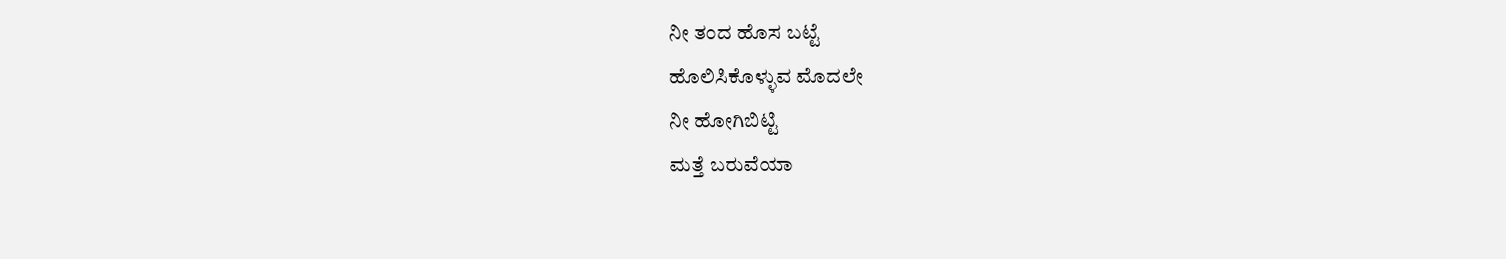ನೀ ತಂದ ಹೊಸ ಬಟ್ಟೆ
ಹೊಲಿಸಿಕೊಳ್ಳುವ ಮೊದಲೇ
ನೀ ಹೋಗಿಬಿಟ್ಟಿ
ಮತ್ತೆ ಬರುವೆಯಾ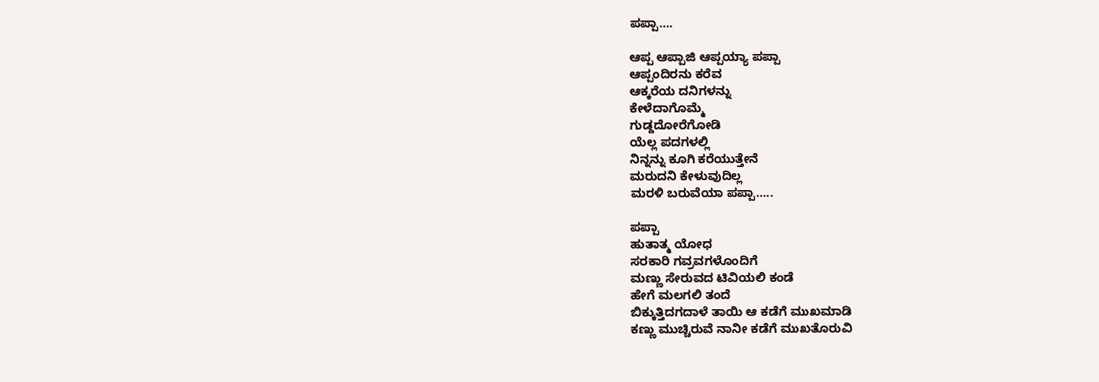ಪಪ್ಪಾ….

ಆಪ್ಪ ಆಪ್ಪಾಜಿ ಆಪ್ಪಯ್ಯಾ ಪಪ್ಪಾ
ಆಪ್ಪಂದಿರನು ಕರೆವ
ಆಕ್ಕರೆಯ ದನಿಗಳನ್ನು
ಕೇಳೆದಾಗೊಮ್ಮೆ
ಗುಡ್ದದೋರೆಗೋಡಿ
ಯೆಲ್ಲ ಪದಗಳಲ್ಲಿ
ನಿನ್ನನ್ನು ಕೂಗಿ ಕರೆಯುತ್ತೇನೆ
ಮರುದನಿ ಕೇಳುವುದಿಲ್ಲ
ಮರಳಿ ಬರುವೆಯಾ ಪಪ್ಪಾ…..

ಪಪ್ಪಾ
ಹುತಾತ್ಮ ಯೋಧ
ಸರಕಾರಿ ಗವ್ರವಗಳೊಂದಿಗೆ
ಮಣ್ಣು ಸೇರುವದ ಟಿವಿಯಲಿ ಕಂಡೆ
ಹೇಗೆ ಮಲಗಲಿ ತಂದೆ
ಬಿಕ್ಕುತ್ತಿದಗದಾಳೆ ತಾಯಿ ಆ ಕಡೆಗೆ ಮುಖಮಾಡಿ
ಕಣ್ಣು ಮುಚ್ಚಿರುವೆ ನಾನೀ ಕಡೆಗೆ ಮುಖತೊರುವಿ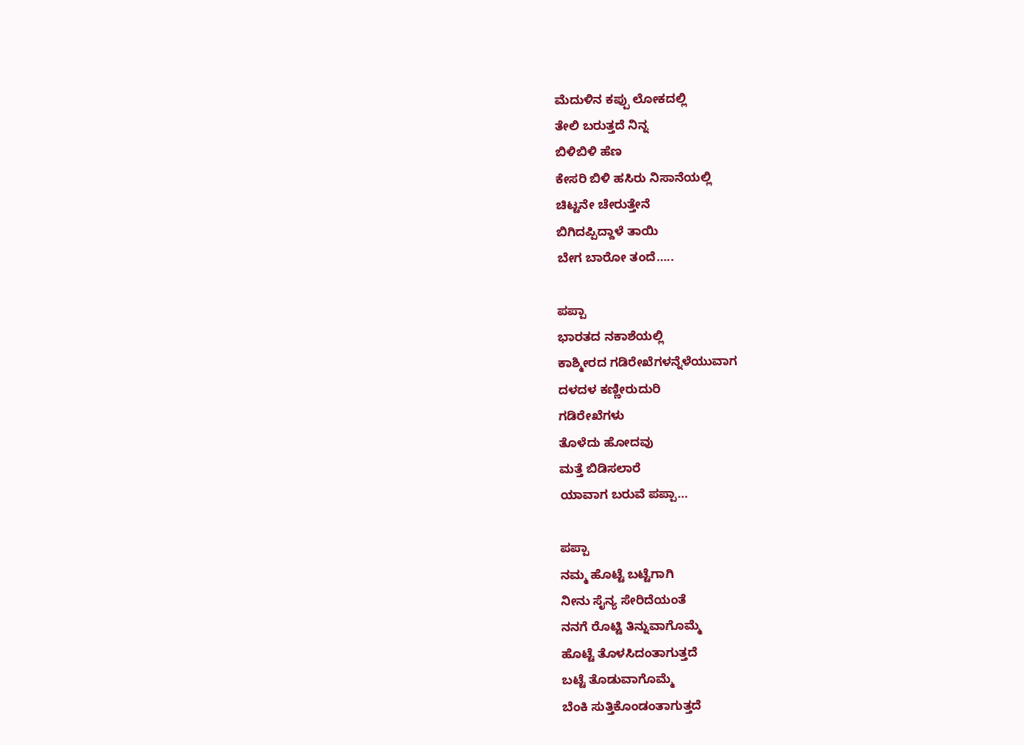ಮೆದುಳಿನ ಕಪ್ಪು ಲೋಕದಲ್ಲಿ
ತೇಲಿ ಬರುತ್ತದೆ ನಿನ್ನ
ಬಿಳಿಬಿಳಿ ಹೆಣ
ಕೇಸರಿ ಬಿಳಿ ಹಸಿರು ನಿಸಾನೆಯಲ್ಲಿ
ಚಿಟ್ಟನೇ ಚೇರುತ್ತೇನೆ
ಬಿಗಿದಪ್ಪಿದ್ದಾಳೆ ತಾಯಿ
ಬೇಗ ಬಾರೋ ತಂದೆ…..

ಪಪ್ಪಾ
ಭಾರತದ ನಕಾಶೆಯಲ್ಲಿ
ಕಾಶ್ಮೀರದ ಗಡಿರೇಖೆಗಳನ್ನೆಳೆಯುವಾಗ
ದಳದಳ ಕಣ್ಣೀರುದುರಿ
ಗಡಿರೇಖೆಗಳು
ತೊಳೆದು ಹೋದವು
ಮತ್ತೆ ಬಿಡಿಸಲಾರೆ
ಯಾವಾಗ ಬರುವೆ ಪಪ್ಪಾ…

ಪಪ್ಪಾ
ನಮ್ಮ ಹೊಟ್ಟೆ ಬಟ್ಟೆಗಾಗಿ
ನೀನು ಸೈನ್ಯ ಸೇರಿದೆಯಂತೆ
ನನಗೆ ರೊಟ್ಟಿ ತಿನ್ನುವಾಗೊಮ್ಮೆ
ಹೊಟ್ಟೆ ತೊಳಸಿದಂತಾಗುತ್ತದೆ
ಬಟ್ಟೆ ತೊಡುವಾಗೊಮ್ಮೆ
ಬೆಂಕಿ ಸುತ್ತಿಕೊಂಡಂತಾಗುತ್ತದೆ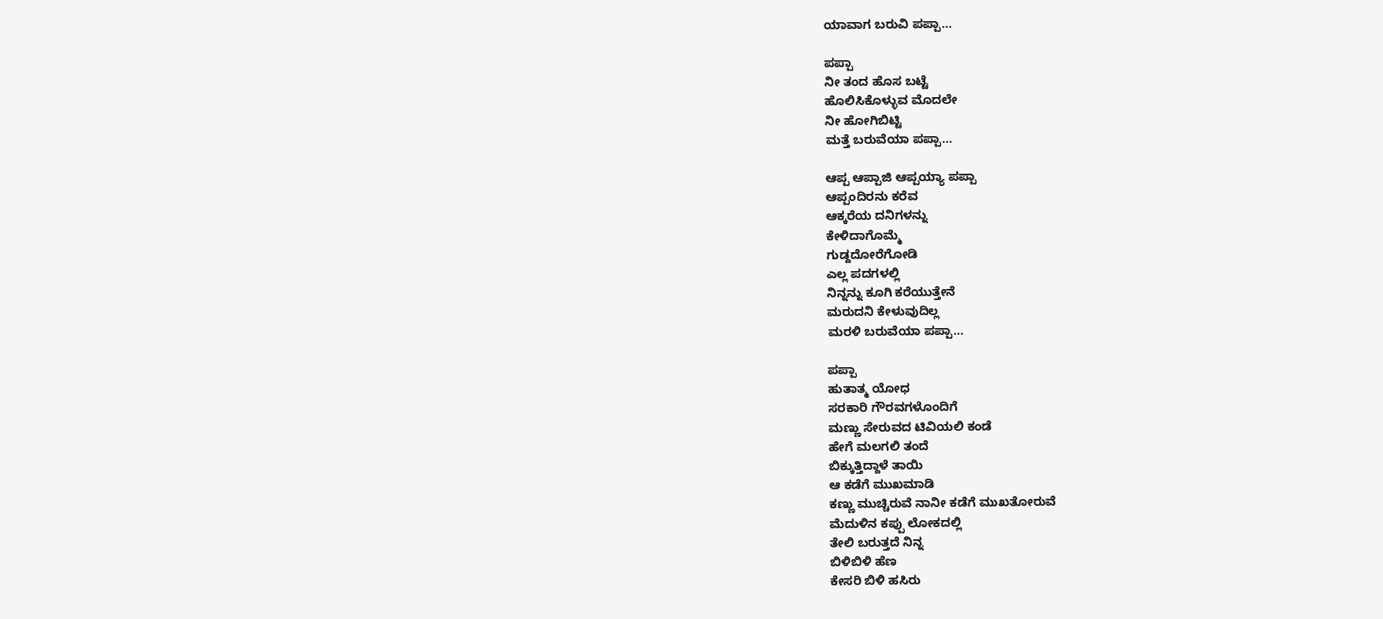ಯಾವಾಗ ಬರುವಿ ಪಪ್ಪಾ…

ಪಪ್ಪಾ
ನೀ ತಂದ ಹೊಸ ಬಟ್ಟೆ
ಹೊಲಿಸಿಕೊಳ್ಳುವ ಮೊದಲೇ
ನೀ ಹೋಗಿಬಿಟ್ಟಿ
ಮತ್ತೆ ಬರುವೆಯಾ ಪಪ್ಪಾ…

ಆಪ್ಪ ಆಪ್ಪಾಜಿ ಆಪ್ಪಯ್ಯಾ ಪಪ್ಪಾ
ಆಪ್ಪಂದಿರನು ಕರೆವ
ಆಕ್ಕರೆಯ ದನಿಗಳನ್ನು
ಕೇಳಿದಾಗೊಮ್ಮೆ
ಗುಡ್ದದೋರೆಗೋಡಿ
ಎಲ್ಲ ಪದಗಳಲ್ಲಿ
ನಿನ್ನನ್ನು ಕೂಗಿ ಕರೆಯುತ್ತೇನೆ
ಮರುದನಿ ಕೇಳುವುದಿಲ್ಲ
ಮರಳಿ ಬರುವೆಯಾ ಪಪ್ಪಾ…

ಪಪ್ಪಾ
ಹುತಾತ್ಮ ಯೋಧ
ಸರಕಾರಿ ಗೌರವಗಳೊಂದಿಗೆ
ಮಣ್ಣು ಸೇರುವದ ಟಿವಿಯಲಿ ಕಂಡೆ
ಹೇಗೆ ಮಲಗಲಿ ತಂದೆ
ಬಿಕ್ಕುತ್ತಿದ್ದಾಳೆ ತಾಯಿ
ಆ ಕಡೆಗೆ ಮುಖಮಾಡಿ
ಕಣ್ಣು ಮುಚ್ಚಿರುವೆ ನಾನೀ ಕಡೆಗೆ ಮುಖತೋರುವೆ
ಮೆದುಳಿನ ಕಪ್ಪು ಲೋಕದಲ್ಲಿ
ತೇಲಿ ಬರುತ್ತದೆ ನಿನ್ನ
ಬಿಳಿಬಿಳಿ ಹೆಣ
ಕೇಸರಿ ಬಿಳಿ ಹಸಿರು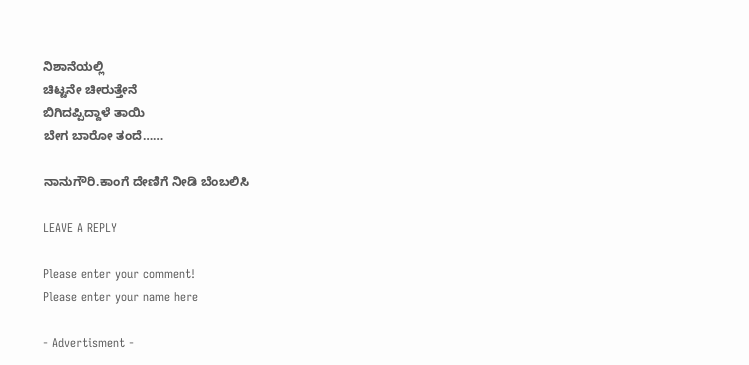ನಿಶಾನೆಯಲ್ಲಿ
ಚಿಟ್ಟನೇ ಚೀರುತ್ತೇನೆ
ಬಿಗಿದಪ್ಪಿದ್ದಾಳೆ ತಾಯಿ
ಬೇಗ ಬಾರೋ ತಂದೆ……

ನಾನುಗೌರಿ.ಕಾಂಗೆ ದೇಣಿಗೆ ನೀಡಿ ಬೆಂಬಲಿಸಿ

LEAVE A REPLY

Please enter your comment!
Please enter your name here

- Advertisment -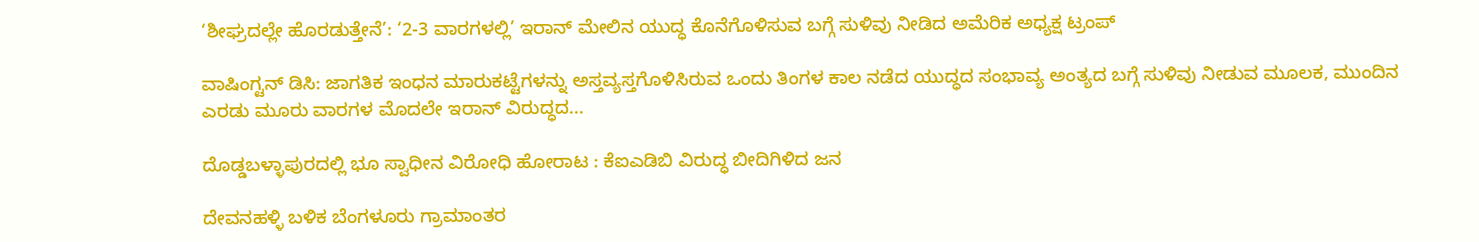‘ಶೀಘ್ರದಲ್ಲೇ ಹೊರಡುತ್ತೇನೆ’: ‘2-3 ವಾರಗಳಲ್ಲಿ’ ಇರಾನ್ ಮೇಲಿನ ಯುದ್ಧ ಕೊನೆಗೊಳಿಸುವ ಬಗ್ಗೆ ಸುಳಿವು ನೀಡಿದ ಅಮೆರಿಕ ಅಧ್ಯಕ್ಷ ಟ್ರಂಪ್

ವಾಷಿಂಗ್ಟನ್ ಡಿಸಿ: ಜಾಗತಿಕ ಇಂಧನ ಮಾರುಕಟ್ಟೆಗಳನ್ನು ಅಸ್ತವ್ಯಸ್ತಗೊಳಿಸಿರುವ ಒಂದು ತಿಂಗಳ ಕಾಲ ನಡೆದ ಯುದ್ಧದ ಸಂಭಾವ್ಯ ಅಂತ್ಯದ ಬಗ್ಗೆ ಸುಳಿವು ನೀಡುವ ಮೂಲಕ, ಮುಂದಿನ ಎರಡು ಮೂರು ವಾರಗಳ ಮೊದಲೇ ಇರಾನ್ ವಿರುದ್ಧದ...

ದೊಡ್ಡಬಳ್ಳಾಪುರದಲ್ಲಿ ಭೂ ಸ್ವಾಧೀನ ವಿರೋಧಿ ಹೋರಾಟ : ಕೆಐಎಡಿಬಿ ವಿರುದ್ಧ ಬೀದಿಗಿಳಿದ ಜನ

ದೇವನಹಳ್ಳಿ ಬಳಿಕ ಬೆಂಗಳೂರು ಗ್ರಾಮಾಂತರ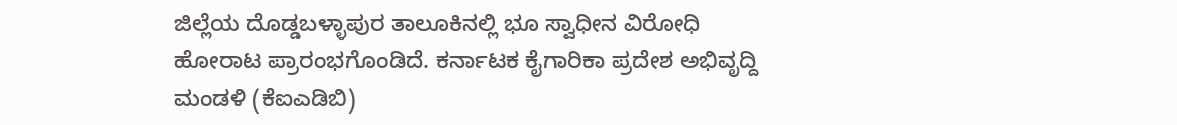ಜಿಲ್ಲೆಯ ದೊಡ್ಡಬಳ್ಳಾಪುರ ತಾಲೂಕಿನಲ್ಲಿ ಭೂ ಸ್ವಾಧೀನ ವಿರೋಧಿ ಹೋರಾಟ ಪ್ರಾರಂಭಗೊಂಡಿದೆ. ಕರ್ನಾಟಕ ಕೈಗಾರಿಕಾ ಪ್ರದೇಶ ಅಭಿವೃದ್ದಿ ಮಂಡಳಿ (ಕೆಐಎಡಿಬಿ)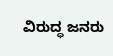ವಿರುದ್ಧ ಜನರು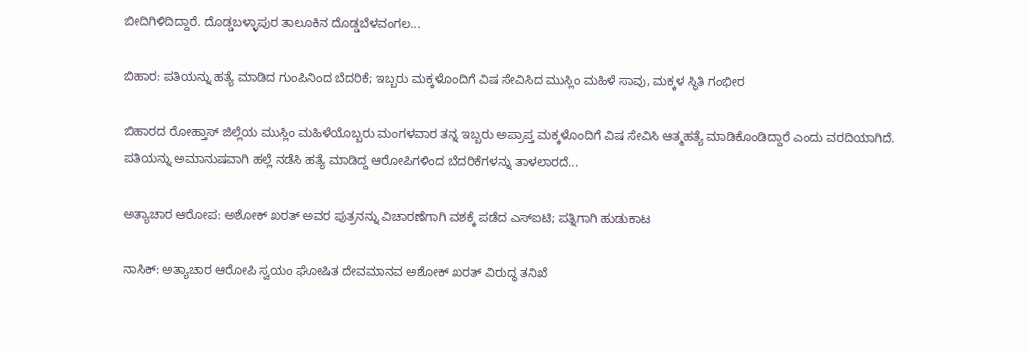ಬೀದಿಗಿಳಿದಿದ್ದಾರೆ. ದೊಡ್ಡಬಳ್ಳಾಪುರ ತಾಲೂಕಿನ ದೊಡ್ಡಬೆಳವಂಗಲ...

ಬಿಹಾರ: ಪತಿಯನ್ನು ಹತ್ಯೆ ಮಾಡಿದ ಗುಂಪಿನಿಂದ ಬೆದರಿಕೆ; ಇಬ್ಬರು ಮಕ್ಕಳೊಂದಿಗೆ ವಿಷ ಸೇವಿಸಿದ ಮುಸ್ಲಿಂ ಮಹಿಳೆ ಸಾವು, ಮಕ್ಕಳ ಸ್ಥಿತಿ ಗಂಭೀರ

ಬಿಹಾರದ ರೋಹ್ತಾಸ್ ಜಿಲ್ಲೆಯ ಮುಸ್ಲಿಂ ಮಹಿಳೆಯೊಬ್ಬರು ಮಂಗಳವಾರ ತನ್ನ ಇಬ್ಬರು ಅಪ್ರಾಪ್ತ ಮಕ್ಕಳೊಂದಿಗೆ ವಿಷ ಸೇವಿಸಿ ಆತ್ಮಹತ್ಯೆ ಮಾಡಿಕೊಂಡಿದ್ದಾರೆ ಎಂದು ವರದಿಯಾಗಿದೆ.  ಪತಿಯನ್ನು ಅಮಾನುಷವಾಗಿ ಹಲ್ಲೆ ನಡೆಸಿ ಹತ್ಯೆ ಮಾಡಿದ್ದ ಆರೋಪಿಗಳಿಂದ ಬೆದರಿಕೆಗಳನ್ನು ತಾಳಲಾರದೆ...

ಅತ್ಯಾಚಾರ ಆರೋಪ: ಅಶೋಕ್ ಖರತ್ ಅವರ ಪುತ್ರನನ್ನು ವಿಚಾರಣೆಗಾಗಿ ವಶಕ್ಕೆ ಪಡೆದ ಎಸ್ಐಟಿ; ಪತ್ನಿಗಾಗಿ ಹುಡುಕಾಟ

ನಾಸಿಕ್: ಅತ್ಯಾಚಾರ ಆರೋಪಿ ಸ್ವಯಂ ಘೋಷಿತ ದೇವಮಾನವ ಅಶೋಕ್ ಖರತ್ ವಿರುದ್ಧ ತನಿಖೆ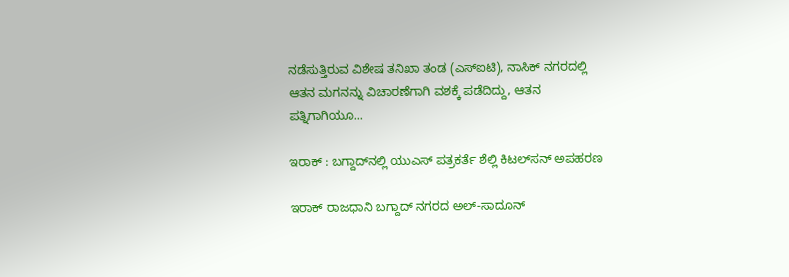ನಡೆಸುತ್ತಿರುವ ವಿಶೇಷ ತನಿಖಾ ತಂಡ (ಎಸ್‌ಐಟಿ), ನಾಸಿಕ್ ನಗರದಲ್ಲಿ ಆತನ ಮಗನನ್ನು ವಿಚಾರಣೆಗಾಗಿ ವಶಕ್ಕೆ ಪಡೆದಿದ್ದು, ಆತನ ಪತ್ನಿಗಾಗಿಯೂ...

ಇರಾಕ್‌ : ಬಗ್ದಾದ್‌ನಲ್ಲಿ ಯುಎಸ್‌ ಪತ್ರಕರ್ತೆ ಶೆಲ್ಲಿ ಕಿಟಲ್‌ಸನ್ ಅಪಹರಣ

ಇರಾಕ್‌ ರಾಜಧಾನಿ ಬಗ್ದಾದ್‌ ನಗರದ ಅಲ್-ಸಾದೂನ್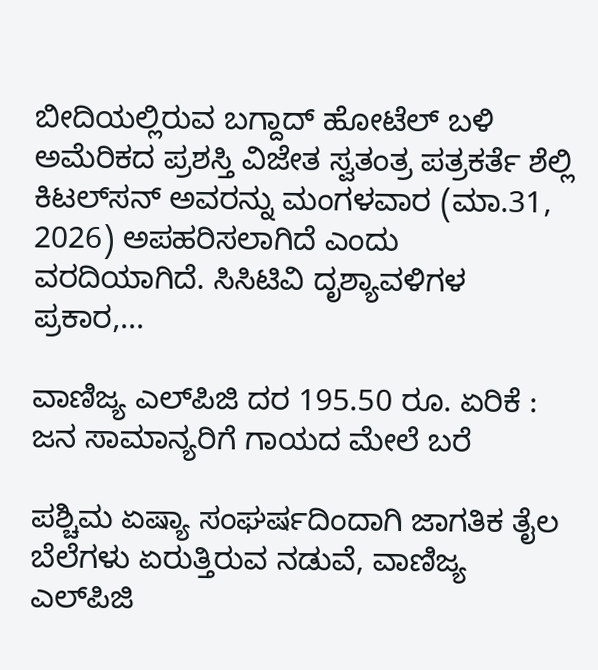ಬೀದಿಯಲ್ಲಿರುವ ಬಗ್ದಾದ್ ಹೋಟೆಲ್ ಬಳಿ ಅಮೆರಿಕದ ಪ್ರಶಸ್ತಿ ವಿಜೇತ ಸ್ವತಂತ್ರ ಪತ್ರಕರ್ತೆ ಶೆಲ್ಲಿ ಕಿಟಲ್‌ಸನ್ ಅವರನ್ನು ಮಂಗಳವಾರ (ಮಾ.31, 2026) ಅಪಹರಿಸಲಾಗಿದೆ ಎಂದು ವರದಿಯಾಗಿದೆ. ಸಿಸಿಟಿವಿ ದೃಶ್ಯಾವಳಿಗಳ ಪ್ರಕಾರ,...

ವಾಣಿಜ್ಯ ಎಲ್‌ಪಿಜಿ ದರ 195.50 ರೂ. ಏರಿಕೆ : ಜನ ಸಾಮಾನ್ಯರಿಗೆ ಗಾಯದ ಮೇಲೆ ಬರೆ

ಪಶ್ಚಿಮ ಏಷ್ಯಾ ಸಂಘರ್ಷದಿಂದಾಗಿ ಜಾಗತಿಕ ತೈಲ ಬೆಲೆಗಳು ಏರುತ್ತಿರುವ ನಡುವೆ, ವಾಣಿಜ್ಯ ಎಲ್‌ಪಿಜಿ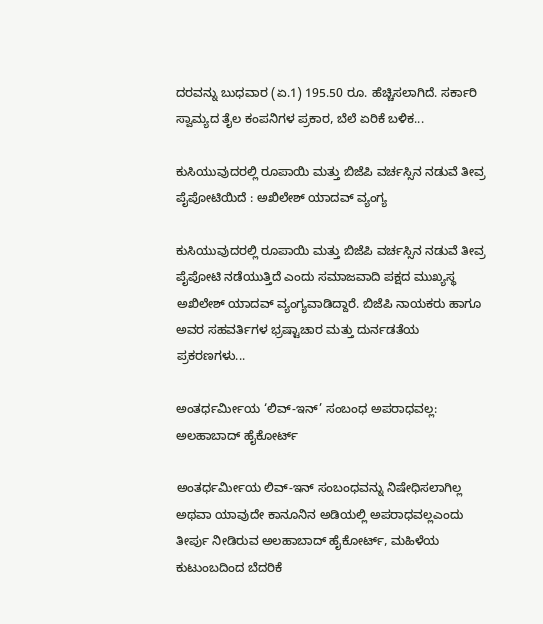ದರವನ್ನು ಬುಧವಾರ (ಏ.1) 195.50 ರೂ. ಹೆಚ್ಚಿಸಲಾಗಿದೆ. ಸರ್ಕಾರಿ ಸ್ವಾಮ್ಯದ ತೈಲ ಕಂಪನಿಗಳ ಪ್ರಕಾರ, ಬೆಲೆ ಏರಿಕೆ ಬಳಿಕ...

ಕುಸಿಯುವುದರಲ್ಲಿ ರೂಪಾಯಿ ಮತ್ತು ಬಿಜೆಪಿ ವರ್ಚಸ್ಸಿನ ನಡುವೆ ತೀವ್ರ ಪೈಪೋಟಿಯಿದೆ : ಅಖಿಲೇಶ್ ಯಾದವ್ ವ್ಯಂಗ್ಯ

ಕುಸಿಯುವುದರಲ್ಲಿ ರೂಪಾಯಿ ಮತ್ತು ಬಿಜೆಪಿ ವರ್ಚಸ್ಸಿನ ನಡುವೆ ತೀವ್ರ ಪೈಪೋಟಿ ನಡೆಯುತ್ತಿದೆ ಎಂದು ಸಮಾಜವಾದಿ ಪಕ್ಷದ ಮುಖ್ಯಸ್ಥ ಅಖಿಲೇಶ್ ಯಾದವ್ ವ್ಯಂಗ್ಯವಾಡಿದ್ದಾರೆ. ಬಿಜೆಪಿ ನಾಯಕರು ಹಾಗೂ ಅವರ ಸಹವರ್ತಿಗಳ ಭ್ರಷ್ಟಾಚಾರ ಮತ್ತು ದುರ್ನಡತೆಯ ಪ್ರಕರಣಗಳು...

ಅಂತರ್ಧರ್ಮೀಯ ‘ಲಿವ್-ಇನ್’ ಸಂಬಂಧ ಅಪರಾಧವಲ್ಲ: ಅಲಹಾಬಾದ್ ಹೈಕೋರ್ಟ್

ಅಂತರ್ಧರ್ಮೀಯ ಲಿವ್-ಇನ್ ಸಂಬಂಧವನ್ನು ನಿಷೇಧಿಸಲಾಗಿಲ್ಲ ಅಥವಾ ಯಾವುದೇ ಕಾನೂನಿನ ಅಡಿಯಲ್ಲಿ ಅಪರಾಧವಲ್ಲಎಂದು ತೀರ್ಪು ನೀಡಿರುವ ಅಲಹಾಬಾದ್ ಹೈಕೋರ್ಟ್, ಮಹಿಳೆಯ ಕುಟುಂಬದಿಂದ ಬೆದರಿಕೆ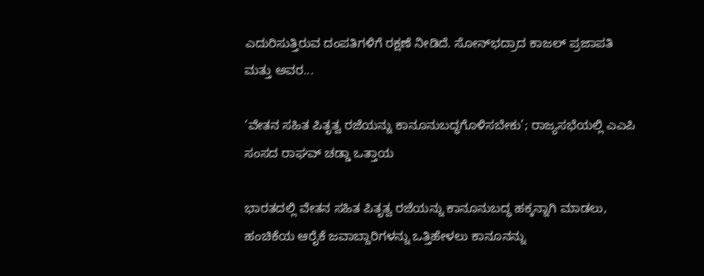ಎದುರಿಸುತ್ತಿರುವ ದಂಪತಿಗಳಿಗೆ ರಕ್ಷಣೆ ನೀಡಿದೆ. ಸೋನ್‌ಭದ್ರಾದ ಕಾಜಲ್ ಪ್ರಜಾಪತಿ ಮತ್ತು ಅವರ...

‘ವೇತನ ಸಹಿತ ಪಿತೃತ್ವ ರಜೆಯನ್ನು ಕಾನೂನುಬದ್ಧಗೊಳಿಸಬೇಕು’; ರಾಜ್ಯಸಭೆಯಲ್ಲಿ ಎಎಪಿ ಸಂಸದ ರಾಘವ್ ಚಡ್ಡಾ ಒತ್ತಾಯ

ಭಾರತದಲ್ಲಿ ವೇತನ ಸಹಿತ ಪಿತೃತ್ವ ರಜೆಯನ್ನು ಕಾನೂನುಬದ್ಧ ಹಕ್ಕನ್ನಾಗಿ ಮಾಡಲು, ಹಂಚಿಕೆಯ ಆರೈಕೆ ಜವಾಬ್ದಾರಿಗಳನ್ನು ಒತ್ತಿಹೇಳಲು ಕಾನೂನನ್ನು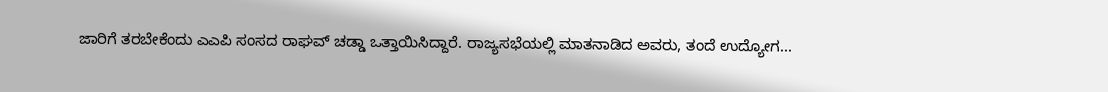ಜಾರಿಗೆ ತರಬೇಕೆಂದು ಎಎಪಿ ಸಂಸದ ರಾಘವ್ ಚಡ್ಡಾ ಒತ್ತಾಯಿಸಿದ್ದಾರೆ. ರಾಜ್ಯಸಭೆಯಲ್ಲಿ ಮಾತನಾಡಿದ ಅವರು, ತಂದೆ ಉದ್ಯೋಗ...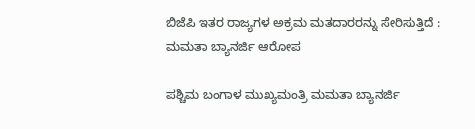ಬಿಜೆಪಿ ಇತರ ರಾಜ್ಯಗಳ ಅಕ್ರಮ ಮತದಾರರನ್ನು ಸೇರಿಸುತ್ತಿದೆ : ಮಮತಾ ಬ್ಯಾನರ್ಜಿ ಆರೋಪ

ಪಶ್ಚಿಮ ಬಂಗಾಳ ಮುಖ್ಯಮಂತ್ರಿ ಮಮತಾ ಬ್ಯಾನರ್ಜಿ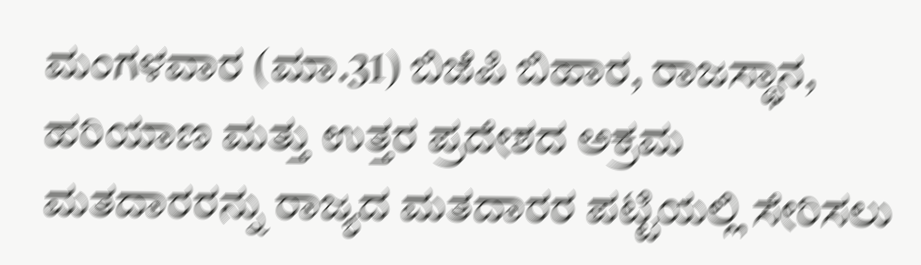ಮಂಗಳವಾರ (ಮಾ.31) ಬಿಜೆಪಿ ಬಿಹಾರ, ರಾಜಸ್ಥಾನ, ಹರಿಯಾಣ ಮತ್ತು ಉತ್ತರ ಪ್ರದೇಶದ ಅಕ್ರಮ ಮತದಾರರನ್ನು ರಾಜ್ಯದ ಮತದಾರರ ಪಟ್ಟಿಯಲ್ಲಿ ಸೇರಿಸಲು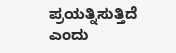ಪ್ರಯತ್ನಿಸುತ್ತಿದೆ ಎಂದು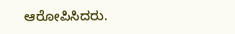ಆರೋಪಿಸಿದರು.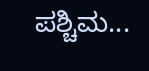ಪಶ್ಚಿಮ...